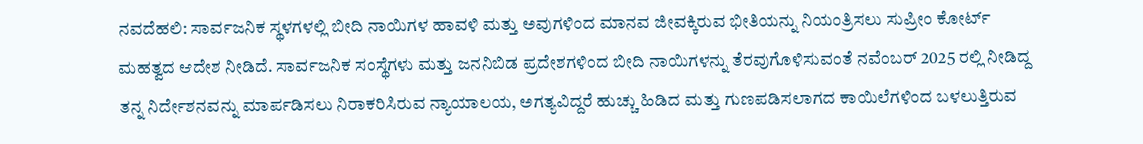ನವದೆಹಲಿ: ಸಾರ್ವಜನಿಕ ಸ್ಥಳಗಳಲ್ಲಿ ಬೀದಿ ನಾಯಿಗಳ ಹಾವಳಿ ಮತ್ತು ಅವುಗಳಿಂದ ಮಾನವ ಜೀವಕ್ಕಿರುವ ಭೀತಿಯನ್ನು ನಿಯಂತ್ರಿಸಲು ಸುಪ್ರೀಂ ಕೋರ್ಟ್ ಮಹತ್ವದ ಆದೇಶ ನೀಡಿದೆ. ಸಾರ್ವಜನಿಕ ಸಂಸ್ಥೆಗಳು ಮತ್ತು ಜನನಿಬಿಡ ಪ್ರದೇಶಗಳಿಂದ ಬೀದಿ ನಾಯಿಗಳನ್ನು ತೆರವುಗೊಳಿಸುವಂತೆ ನವೆಂಬರ್ 2025 ರಲ್ಲಿ ನೀಡಿದ್ದ ತನ್ನ ನಿರ್ದೇಶನವನ್ನು ಮಾರ್ಪಡಿಸಲು ನಿರಾಕರಿಸಿರುವ ನ್ಯಾಯಾಲಯ, ಅಗತ್ಯವಿದ್ದರೆ ಹುಚ್ಚು ಹಿಡಿದ ಮತ್ತು ಗುಣಪಡಿಸಲಾಗದ ಕಾಯಿಲೆಗಳಿಂದ ಬಳಲುತ್ತಿರುವ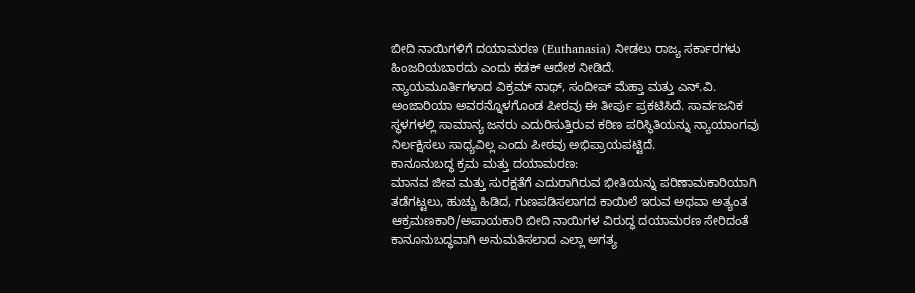ಬೀದಿ ನಾಯಿಗಳಿಗೆ ದಯಾಮರಣ (Euthanasia) ನೀಡಲು ರಾಜ್ಯ ಸರ್ಕಾರಗಳು ಹಿಂಜರಿಯಬಾರದು ಎಂದು ಕಡಕ್ ಆದೇಶ ನೀಡಿದೆ.
ನ್ಯಾಯಮೂರ್ತಿಗಳಾದ ವಿಕ್ರಮ್ ನಾಥ್, ಸಂದೀಪ್ ಮೆಹ್ತಾ ಮತ್ತು ಎನ್.ವಿ. ಅಂಜಾರಿಯಾ ಅವರನ್ನೊಳಗೊಂಡ ಪೀಠವು ಈ ತೀರ್ಪು ಪ್ರಕಟಿಸಿದೆ. ಸಾರ್ವಜನಿಕ ಸ್ಥಳಗಳಲ್ಲಿ ಸಾಮಾನ್ಯ ಜನರು ಎದುರಿಸುತ್ತಿರುವ ಕಠಿಣ ಪರಿಸ್ಥಿತಿಯನ್ನು ನ್ಯಾಯಾಂಗವು ನಿರ್ಲಕ್ಷಿಸಲು ಸಾಧ್ಯವಿಲ್ಲ ಎಂದು ಪೀಠವು ಅಭಿಪ್ರಾಯಪಟ್ಟಿದೆ.
ಕಾನೂನುಬದ್ಧ ಕ್ರಮ ಮತ್ತು ದಯಾಮರಣ:
ಮಾನವ ಜೀವ ಮತ್ತು ಸುರಕ್ಷತೆಗೆ ಎದುರಾಗಿರುವ ಭೀತಿಯನ್ನು ಪರಿಣಾಮಕಾರಿಯಾಗಿ ತಡೆಗಟ್ಟಲು, ಹುಚ್ಚು ಹಿಡಿದ, ಗುಣಪಡಿಸಲಾಗದ ಕಾಯಿಲೆ ಇರುವ ಅಥವಾ ಅತ್ಯಂತ ಆಕ್ರಮಣಕಾರಿ/ಅಪಾಯಕಾರಿ ಬೀದಿ ನಾಯಿಗಳ ವಿರುದ್ಧ ದಯಾಮರಣ ಸೇರಿದಂತೆ ಕಾನೂನುಬದ್ಧವಾಗಿ ಅನುಮತಿಸಲಾದ ಎಲ್ಲಾ ಅಗತ್ಯ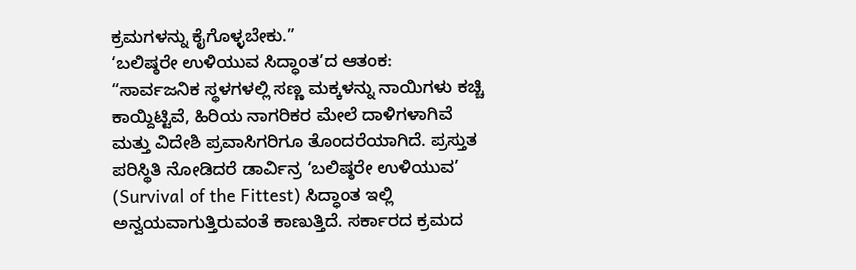ಕ್ರಮಗಳನ್ನು ಕೈಗೊಳ್ಳಬೇಕು.”
‘ಬಲಿಷ್ಠರೇ ಉಳಿಯುವ ಸಿದ್ಧಾಂತ’ದ ಆತಂಕ:
“ಸಾರ್ವಜನಿಕ ಸ್ಥಳಗಳಲ್ಲಿ ಸಣ್ಣ ಮಕ್ಕಳನ್ನು ನಾಯಿಗಳು ಕಚ್ಚಿ ಕಾಯ್ದಿಟ್ಟಿವೆ, ಹಿರಿಯ ನಾಗರಿಕರ ಮೇಲೆ ದಾಳಿಗಳಾಗಿವೆ ಮತ್ತು ವಿದೇಶಿ ಪ್ರವಾಸಿಗರಿಗೂ ತೊಂದರೆಯಾಗಿದೆ. ಪ್ರಸ್ತುತ ಪರಿಸ್ಥಿತಿ ನೋಡಿದರೆ ಡಾರ್ವಿನ್ರ ‘ಬಲಿಷ್ಠರೇ ಉಳಿಯುವ’ (Survival of the Fittest) ಸಿದ್ಧಾಂತ ಇಲ್ಲಿ ಅನ್ವಯವಾಗುತ್ತಿರುವಂತೆ ಕಾಣುತ್ತಿದೆ. ಸರ್ಕಾರದ ಕ್ರಮದ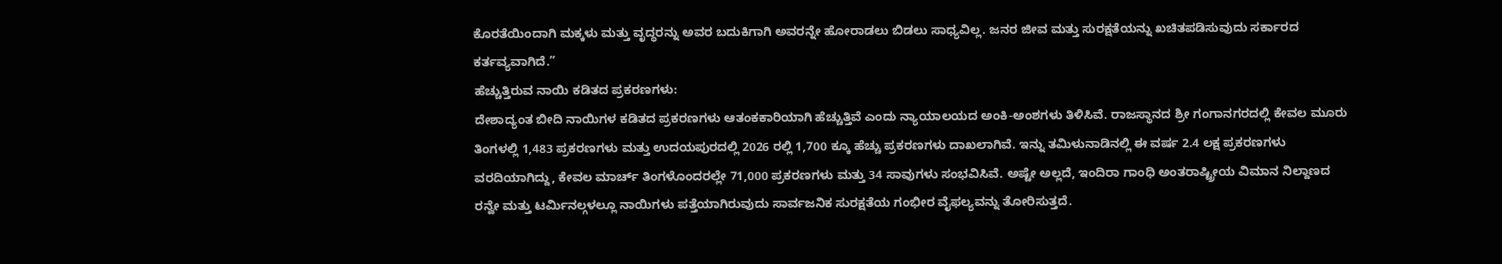ಕೊರತೆಯಿಂದಾಗಿ ಮಕ್ಕಳು ಮತ್ತು ವೃದ್ಧರನ್ನು ಅವರ ಬದುಕಿಗಾಗಿ ಅವರನ್ನೇ ಹೋರಾಡಲು ಬಿಡಲು ಸಾಧ್ಯವಿಲ್ಲ. ಜನರ ಜೀವ ಮತ್ತು ಸುರಕ್ಷತೆಯನ್ನು ಖಚಿತಪಡಿಸುವುದು ಸರ್ಕಾರದ ಕರ್ತವ್ಯವಾಗಿದೆ.”
ಹೆಚ್ಚುತ್ತಿರುವ ನಾಯಿ ಕಡಿತದ ಪ್ರಕರಣಗಳು:
ದೇಶಾದ್ಯಂತ ಬೀದಿ ನಾಯಿಗಳ ಕಡಿತದ ಪ್ರಕರಣಗಳು ಆತಂಕಕಾರಿಯಾಗಿ ಹೆಚ್ಚುತ್ತಿವೆ ಎಂದು ನ್ಯಾಯಾಲಯದ ಅಂಕಿ-ಅಂಶಗಳು ತಿಳಿಸಿವೆ. ರಾಜಸ್ಥಾನದ ಶ್ರೀ ಗಂಗಾನಗರದಲ್ಲಿ ಕೇವಲ ಮೂರು ತಿಂಗಳಲ್ಲಿ 1,483 ಪ್ರಕರಣಗಳು ಮತ್ತು ಉದಯಪುರದಲ್ಲಿ 2026 ರಲ್ಲಿ 1,700 ಕ್ಕೂ ಹೆಚ್ಚು ಪ್ರಕರಣಗಳು ದಾಖಲಾಗಿವೆ. ಇನ್ನು ತಮಿಳುನಾಡಿನಲ್ಲಿ ಈ ವರ್ಷ 2.4 ಲಕ್ಷ ಪ್ರಕರಣಗಳು ವರದಿಯಾಗಿದ್ದು, ಕೇವಲ ಮಾರ್ಚ್ ತಿಂಗಳೊಂದರಲ್ಲೇ 71,000 ಪ್ರಕರಣಗಳು ಮತ್ತು 34 ಸಾವುಗಳು ಸಂಭವಿಸಿವೆ. ಅಷ್ಟೇ ಅಲ್ಲದೆ, ಇಂದಿರಾ ಗಾಂಧಿ ಅಂತರಾಷ್ಟ್ರೀಯ ವಿಮಾನ ನಿಲ್ದಾಣದ ರನ್ವೇ ಮತ್ತು ಟರ್ಮಿನಲ್ಗಳಲ್ಲೂ ನಾಯಿಗಳು ಪತ್ತೆಯಾಗಿರುವುದು ಸಾರ್ವಜನಿಕ ಸುರಕ್ಷತೆಯ ಗಂಭೀರ ವೈಫಲ್ಯವನ್ನು ತೋರಿಸುತ್ತದೆ.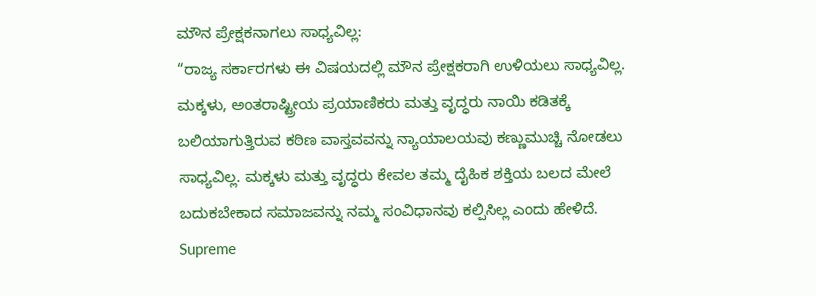ಮೌನ ಪ್ರೇಕ್ಷಕನಾಗಲು ಸಾಧ್ಯವಿಲ್ಲ:
“ರಾಜ್ಯ ಸರ್ಕಾರಗಳು ಈ ವಿಷಯದಲ್ಲಿ ಮೌನ ಪ್ರೇಕ್ಷಕರಾಗಿ ಉಳಿಯಲು ಸಾಧ್ಯವಿಲ್ಲ. ಮಕ್ಕಳು, ಅಂತರಾಷ್ಟ್ರೀಯ ಪ್ರಯಾಣಿಕರು ಮತ್ತು ವೃದ್ಧರು ನಾಯಿ ಕಡಿತಕ್ಕೆ ಬಲಿಯಾಗುತ್ತಿರುವ ಕಠಿಣ ವಾಸ್ತವವನ್ನು ನ್ಯಾಯಾಲಯವು ಕಣ್ಣುಮುಚ್ಚಿ ನೋಡಲು ಸಾಧ್ಯವಿಲ್ಲ. ಮಕ್ಕಳು ಮತ್ತು ವೃದ್ಧರು ಕೇವಲ ತಮ್ಮ ದೈಹಿಕ ಶಕ್ತಿಯ ಬಲದ ಮೇಲೆ ಬದುಕಬೇಕಾದ ಸಮಾಜವನ್ನು ನಮ್ಮ ಸಂವಿಧಾನವು ಕಲ್ಪಿಸಿಲ್ಲ ಎಂದು ಹೇಳಿದೆ.
Supreme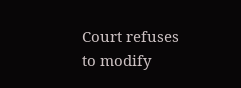Court refuses to modify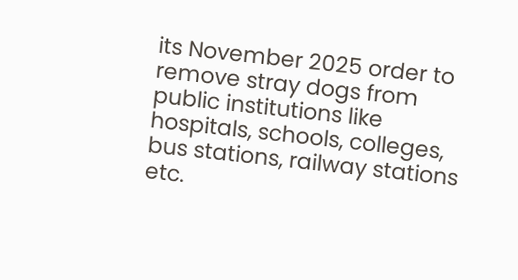its November 2025 order to remove stray dogs from public institutions like hospitals, schools, colleges, bus stations, railway stations etc.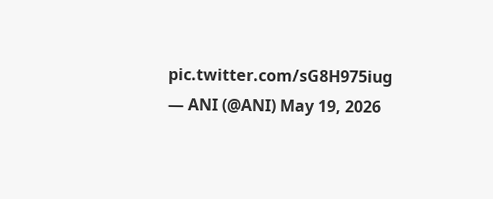pic.twitter.com/sG8H975iug
— ANI (@ANI) May 19, 2026